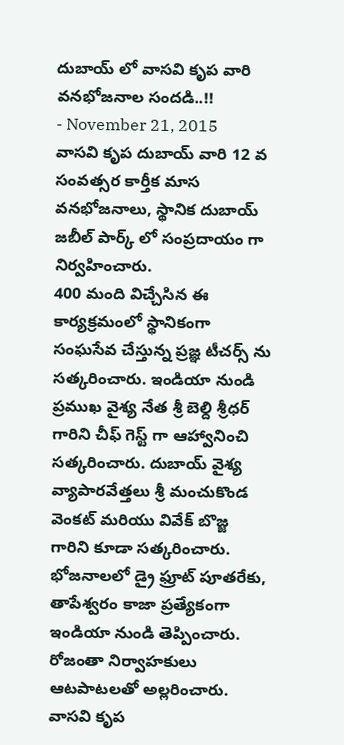దుబాయ్ లో వాసవి కృప వారి వనభోజనాల సందడి..!!
- November 21, 2015
వాసవి కృప దుబాయ్ వారి 12 వ సంవత్సర కార్తీక మాస వనభోజనాలు, స్థానిక దుబాయ్ జబీల్ పార్క్ లో సంప్రదాయం గా నిర్వహించారు.
400 మంది విచ్చేసిన ఈ కార్యక్రమంలో స్థానికంగా సంఘసేవ చేస్తున్న ప్రజ్ఞ టీచర్స్ ను సత్కరించారు. ఇండియా నుండి ప్రముఖ వైశ్య నేత శ్రీ బెల్ది శ్రీధర్ గారిని చీఫ్ గెస్ట్ గా ఆహ్వానించి సత్కరించారు. దుబాయ్ వైశ్య వ్యాపారవేత్తలు శ్రీ మంచుకొండ వెంకట్ మరియు వివేక్ బొజ్జ గారిని కూడా సత్కరించారు.
భోజనాలలో డ్రై ఫ్రూట్ పూతరేకు, తాపేశ్వరం కాజా ప్రత్యేకంగా ఇండియా నుండి తెప్పించారు. రోజంతా నిర్వాహకులు ఆటపాటలతో అల్లరించారు.
వాసవి కృప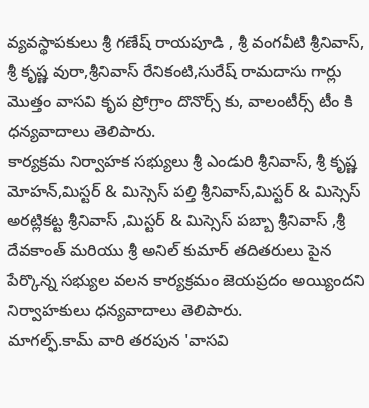వ్యవస్థాపకులు శ్రీ గణేష్ రాయపూడి , శ్రీ వంగవీటి శ్రీనివాస్, శ్రీ కృష్ణ వురా,శ్రీనివాస్ రేనికంటి,సురేష్ రామదాసు గార్లు మొత్తం వాసవి కృప ప్రోగ్రాం దొనొర్స్ కు, వాలంటీర్స్ టీం కి ధన్యవాదాలు తెలిపారు.
కార్యక్రమ నిర్వాహక సభ్యులు శ్రీ ఎండురి శ్రీనివాస్, శ్రీ కృష్ణ మోహన్,మిస్టర్ & మిస్సెస్ పల్తి శ్రీనివాస్,మిస్టర్ & మిస్సెస్ అరట్లికట్ట శ్రీనివాస్ ,మిస్టర్ & మిస్సెస్ పబ్బా శ్రీనివాస్ ,శ్రీ దేవకాంత్ మరియు శ్రీ అనిల్ కుమార్ తదితరులు పైన పేర్కొన్న సభ్యుల వలన కార్యక్రమం జెయప్రదం అయ్యిందని నిర్వాహకులు ధన్యవాదాలు తెలిపారు.
మాగల్ఫ్.కామ్ వారి తరపున 'వాసవి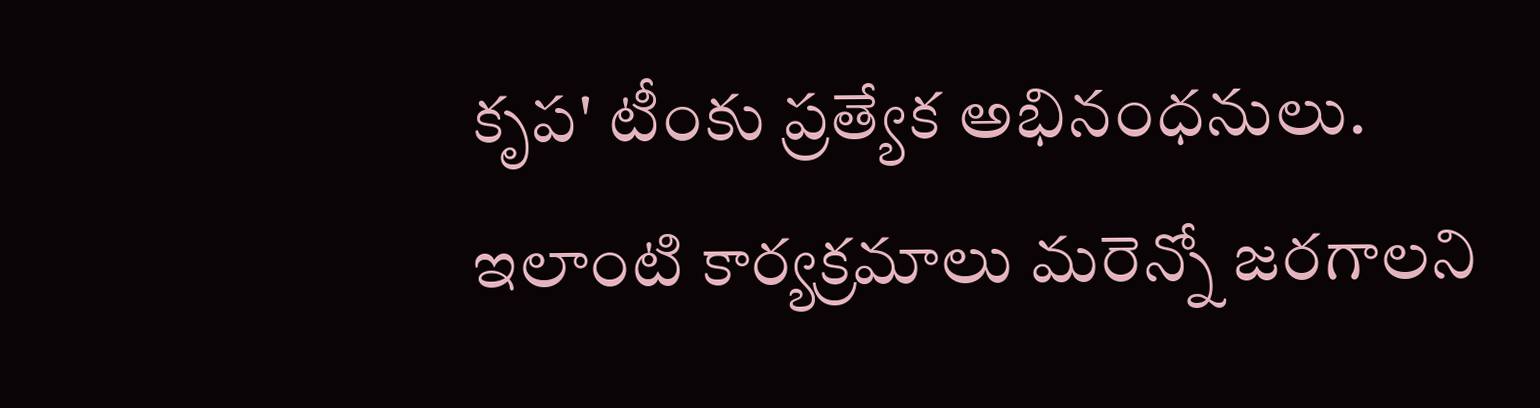కృప' టీంకు ప్రత్యేక అభినంధనులు.
ఇలాంటి కార్యక్రమాలు మరెన్నో జరగాలని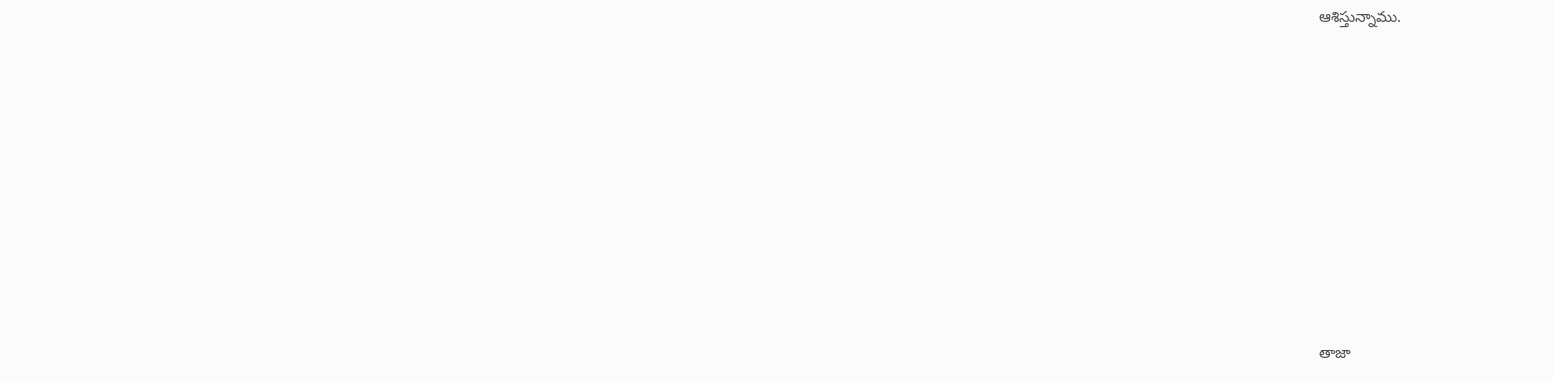ఆశిస్తున్నాము.











తాజా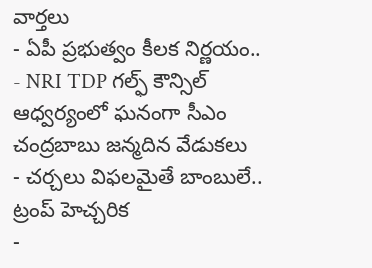వార్తలు
- ఏపీ ప్రభుత్వం కీలక నిర్ణయం..
- NRI TDP గల్ఫ్ కౌన్సిల్ ఆధ్వర్యంలో ఘనంగా సీఎం చంద్రబాబు జన్మదిన వేడుకలు
- చర్చలు విఫలమైతే బాంబులే.. ట్రంప్ హెచ్చరిక
-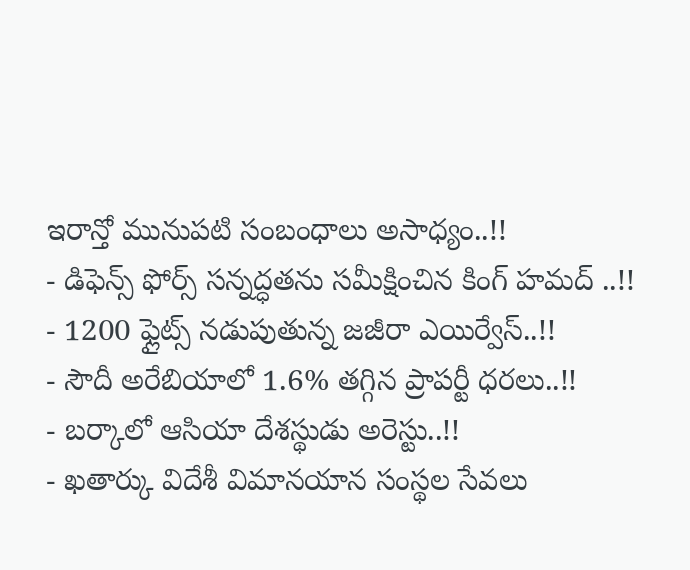ఇరాన్తో మునుపటి సంబంధాలు అసాధ్యం..!!
- డిఫెన్స్ ఫోర్స్ సన్నద్ధతను సమీక్షించిన కింగ్ హమద్ ..!!
- 1200 ఫ్లైట్స్ నడుపుతున్న జజీరా ఎయిర్వేస్..!!
- సౌదీ అరేబియాలో 1.6% తగ్గిన ప్రాపర్టీ ధరలు..!!
- బర్కాలో ఆసియా దేశస్థుడు అరెస్టు..!!
- ఖతార్కు విదేశీ విమానయాన సంస్థల సేవలు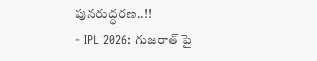పునరుద్ధరణ..!!
- IPL 2026: గుజరాత్ పై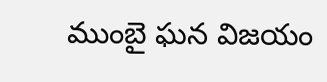ముంబై ఘన విజయం